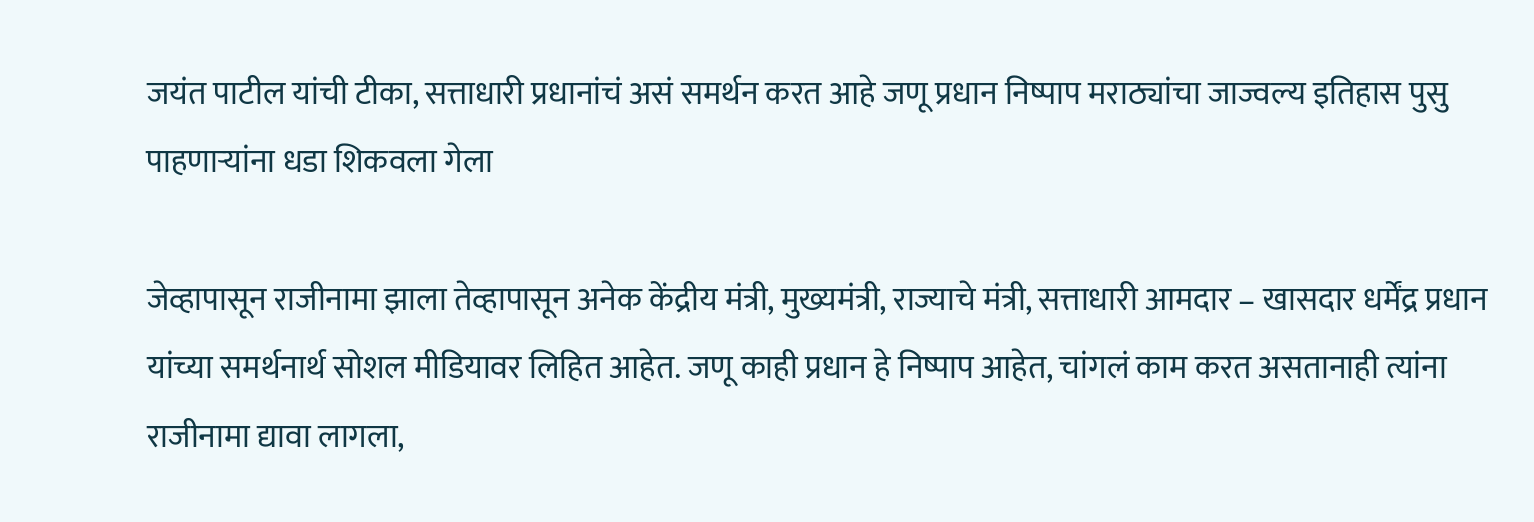जयंत पाटील यांची टीका, सत्ताधारी प्रधानांचं असं‌ समर्थन करत आहे जणू प्रधान निष्पाप मराठ्यांचा जाज्वल्य इतिहास पुसु पाहणाऱ्यांना धडा शिकवला गेला

जेव्हापासून राजीनामा झाला तेव्हापासून अनेक केंद्रीय मंत्री, मुख्यमंत्री, राज्याचे मंत्री, सत्ताधारी आमदार – खासदार धर्मेंद्र प्रधान यांच्या समर्थनार्थ सोशल मीडियावर लिहित आहेत. जणू काही प्रधान हे निष्पाप आहेत, चांगलं काम करत असतानाही त्यांना राजीनामा द्यावा लागला,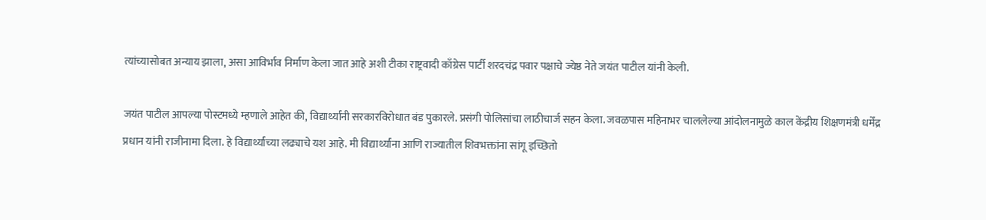त्यांच्यासोबत अन्याय झाला, असा आविर्भाव निर्माण केला जात आहे अशी टीका राष्ट्रवादी काँग्रेस पार्टी शरदचंद्र पवार पक्षाचे ज्येष्ठ नेते जयंत पाटील यांनी केली.

जयंत पाटील आपल्या पोस्टमध्ये म्हणाले आहेत की, विद्यार्थ्यांनी सरकारविरोधात बंड पुकारले. प्रसंगी पोलिसांचा लाठीचार्ज सहन केला. जवळपास महिनाभर चाललेल्या आंदोलनामुळे काल केंद्रीय शिक्षणमंत्री धर्मेंद्र प्रधान यांनी राजीनामा दिला. हे विद्यार्थ्यांच्या लढ्याचे यश आहे. मी विद्यार्थ्यांना आणि राज्यातील शिवभक्तांना सांगू इच्छितो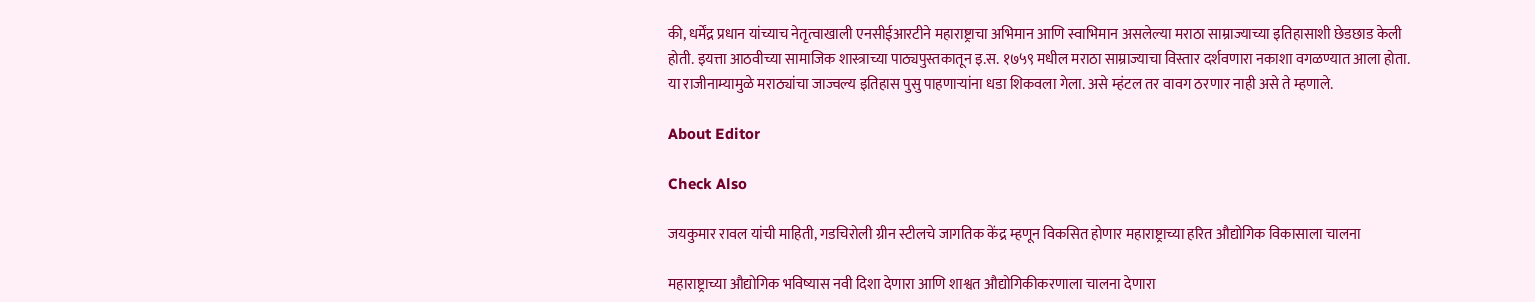की, धर्मेंद्र प्रधान यांच्याच नेतृत्वाखाली एनसीईआरटीने महाराष्ट्राचा अभिमान आणि स्वाभिमान असलेल्या मराठा साम्राज्याच्या इतिहासाशी छेडछाड केली होती. इयत्ता आठवीच्या सामाजिक शास्त्राच्या पाठ्यपुस्तकातून इ.स. १७५९ मधील मराठा साम्राज्याचा विस्तार दर्शवणारा नकाशा वगळण्यात आला होता. या राजीनाम्यामुळे मराठ्यांचा जाज्वल्य इतिहास पुसु पाहणाऱ्यांना धडा शिकवला गेला. असे म्हंटल तर वावग ठरणार नाही असे ते म्हणाले.

About Editor

Check Also

जयकुमार रावल यांची माहिती, गडचिरोली ग्रीन स्टीलचे जागतिक केंद्र म्हणून विकसित होणार महाराष्ट्राच्या हरित औद्योगिक विकासाला चालना

महाराष्ट्राच्या औद्योगिक भविष्यास नवी दिशा देणारा आणि शाश्वत औद्योगिकीकरणाला चालना देणारा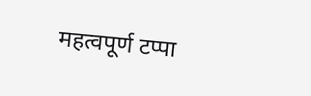महत्वपूर्ण टप्पा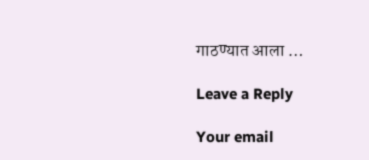गाठण्यात आला …

Leave a Reply

Your email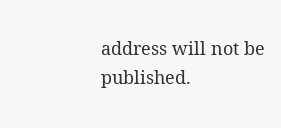address will not be published.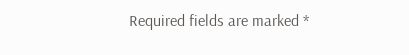Required fields are marked *